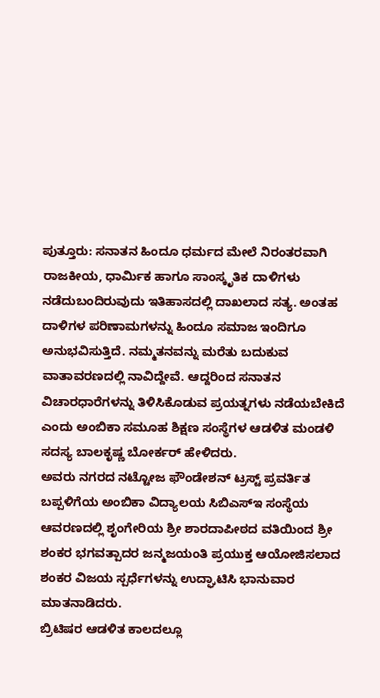ಪುತ್ತೂರು: ಸನಾತನ ಹಿಂದೂ ಧರ್ಮದ ಮೇಲೆ ನಿರಂತರವಾಗಿ ರಾಜಕೀಯ, ಧಾರ್ಮಿಕ ಹಾಗೂ ಸಾಂಸ್ಕೃತಿಕ ದಾಳಿಗಳು ನಡೆದುಬಂದಿರುವುದು ಇತಿಹಾಸದಲ್ಲಿ ದಾಖಲಾದ ಸತ್ಯ. ಅಂತಹ ದಾಳಿಗಳ ಪರಿಣಾಮಗಳನ್ನು ಹಿಂದೂ ಸಮಾಜ ಇಂದಿಗೂ ಅನುಭವಿಸುತ್ತಿದೆ. ನಮ್ಮತನವನ್ನು ಮರೆತು ಬದುಕುವ ವಾತಾವರಣದಲ್ಲಿ ನಾವಿದ್ದೇವೆ. ಆದ್ದರಿಂದ ಸನಾತನ ವಿಚಾರಧಾರೆಗಳನ್ನು ತಿಳಿಸಿಕೊಡುವ ಪ್ರಯತ್ನಗಳು ನಡೆಯಬೇಕಿದೆ ಎಂದು ಅಂಬಿಕಾ ಸಮೂಹ ಶಿಕ್ಷಣ ಸಂಸ್ಥೆಗಳ ಆಡಳಿತ ಮಂಡಳಿ ಸದಸ್ಯ ಬಾಲಕೃಷ್ಣ ಬೋರ್ಕರ್ ಹೇಳಿದರು.
ಅವರು ನಗರದ ನಟ್ಟೋಜ ಫೌಂಡೇಶನ್ ಟ್ರಸ್ಟ್ ಪ್ರವರ್ತಿತ ಬಪ್ಪಳಿಗೆಯ ಅಂಬಿಕಾ ವಿದ್ಯಾಲಯ ಸಿಬಿಎಸ್ಇ ಸಂಸ್ಥೆಯ ಆವರಣದಲ್ಲಿ ಶೃಂಗೇರಿಯ ಶ್ರೀ ಶಾರದಾಪೀಠದ ವತಿಯಿಂದ ಶ್ರೀ ಶಂಕರ ಭಗವತ್ಪಾದರ ಜನ್ಮಜಯಂತಿ ಪ್ರಯುಕ್ತ ಆಯೋಜಿಸಲಾದ ಶಂಕರ ವಿಜಯ ಸ್ಪರ್ಧೆಗಳನ್ನು ಉದ್ಘಾಟಿಸಿ ಭಾನುವಾರ ಮಾತನಾಡಿದರು.
ಬ್ರಿಟಿಷರ ಆಡಳಿತ ಕಾಲದಲ್ಲೂ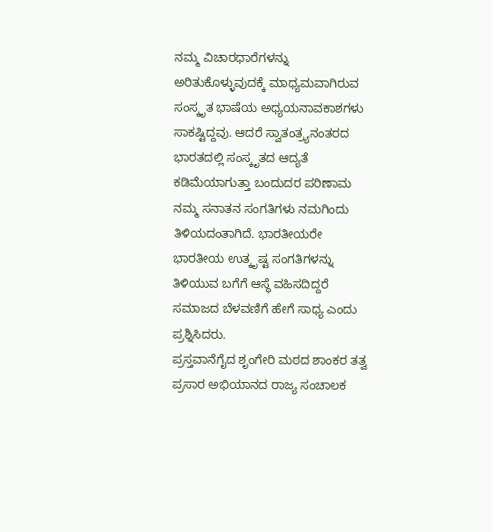ನಮ್ಮ ವಿಚಾರಧಾರೆಗಳನ್ನು ಅರಿತುಕೊಳ್ಳುವುದಕ್ಕೆ ಮಾಧ್ಯಮವಾಗಿರುವ ಸಂಸ್ಕೃತ ಭಾಷೆಯ ಅಧ್ಯಯನಾವಕಾಶಗಳು ಸಾಕಷ್ಟಿದ್ದವು. ಆದರೆ ಸ್ವಾತಂತ್ರ್ಯನಂತರದ ಭಾರತದಲ್ಲಿ ಸಂಸ್ಕೃತದ ಆದ್ಯತೆ ಕಡಿಮೆಯಾಗುತ್ತಾ ಬಂದುದರ ಪರಿಣಾಮ ನಮ್ಮ ಸನಾತನ ಸಂಗತಿಗಳು ನಮಗಿಂದು ತಿಳಿಯದಂತಾಗಿದೆ. ಭಾರತೀಯರೇ ಭಾರತೀಯ ಉತ್ಕೃಷ್ಟ ಸಂಗತಿಗಳನ್ನು ತಿಳಿಯುವ ಬಗೆಗೆ ಆಸ್ಥೆ ವಹಿಸದಿದ್ದರೆ ಸಮಾಜದ ಬೆಳವಣಿಗೆ ಹೇಗೆ ಸಾಧ್ಯ ಎಂದು ಪ್ರಶ್ನಿಸಿದರು.
ಪ್ರಸ್ತವಾನೆಗೈದ ಶೃಂಗೇರಿ ಮಠದ ಶಾಂಕರ ತತ್ವ ಪ್ರಸಾರ ಅಭಿಯಾನದ ರಾಜ್ಯ ಸಂಚಾಲಕ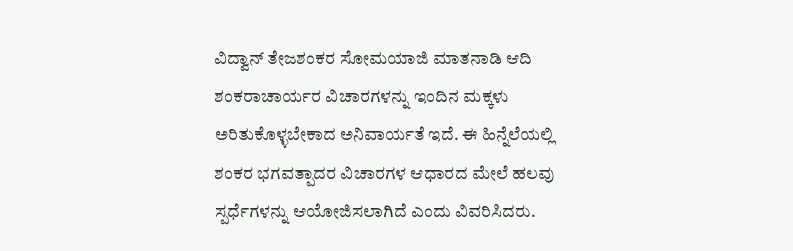ವಿದ್ವಾನ್ ತೇಜಶಂಕರ ಸೋಮಯಾಜಿ ಮಾತನಾಡಿ ಆದಿ ಶಂಕರಾಚಾರ್ಯರ ವಿಚಾರಗಳನ್ನು ಇಂದಿನ ಮಕ್ಕಳು ಅರಿತುಕೊಳ್ಳಬೇಕಾದ ಅನಿವಾರ್ಯತೆ ಇದೆ. ಈ ಹಿನ್ನೆಲೆಯಲ್ಲಿ ಶಂಕರ ಭಗವತ್ಪಾದರ ವಿಚಾರಗಳ ಆಧಾರದ ಮೇಲೆ ಹಲವು ಸ್ಪರ್ಧೆಗಳನ್ನು ಆಯೋಜಿಸಲಾಗಿದೆ ಎಂದು ವಿವರಿಸಿದರು.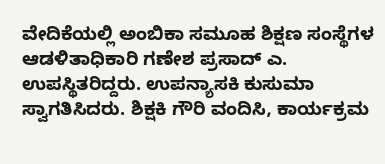ವೇದಿಕೆಯಲ್ಲಿ ಅಂಬಿಕಾ ಸಮೂಹ ಶಿಕ್ಷಣ ಸಂಸ್ಥೆಗಳ ಆಡಳಿತಾಧಿಕಾರಿ ಗಣೇಶ ಪ್ರಸಾದ್ ಎ. ಉಪಸ್ಥಿತರಿದ್ದರು. ಉಪನ್ಯಾಸಕಿ ಕುಸುಮಾ ಸ್ವಾಗತಿಸಿದರು. ಶಿಕ್ಷಕಿ ಗೌರಿ ವಂದಿಸಿ, ಕಾರ್ಯಕ್ರಮ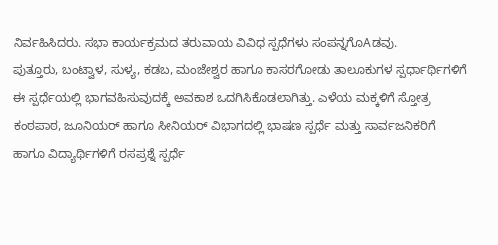ನಿರ್ವಹಿಸಿದರು. ಸಭಾ ಕಾರ್ಯಕ್ರಮದ ತರುವಾಯ ವಿವಿಧ ಸ್ಪಧೆಗಳು ಸಂಪನ್ನಗೊAಡವು.
ಪುತ್ತೂರು, ಬಂಟ್ವಾಳ, ಸುಳ್ಯ, ಕಡಬ, ಮಂಜೇಶ್ವರ ಹಾಗೂ ಕಾಸರಗೋಡು ತಾಲೂಕುಗಳ ಸ್ಪರ್ಧಾರ್ಥಿಗಳಿಗೆ ಈ ಸ್ಪರ್ಧೆಯಲ್ಲಿ ಭಾಗವಹಿಸುವುದಕ್ಕೆ ಅವಕಾಶ ಒದಗಿಸಿಕೊಡಲಾಗಿತ್ತು. ಎಳೆಯ ಮಕ್ಕಳಿಗೆ ಸ್ತೋತ್ರ ಕಂಠಪಾಠ, ಜೂನಿಯರ್ ಹಾಗೂ ಸೀನಿಯರ್ ವಿಭಾಗದಲ್ಲಿ ಭಾಷಣ ಸ್ಪರ್ಧೆ ಮತ್ತು ಸಾರ್ವಜನಿಕರಿಗೆ ಹಾಗೂ ವಿದ್ಯಾರ್ಥಿಗಳಿಗೆ ರಸಪ್ರಶ್ನೆ ಸ್ಪರ್ಧೆ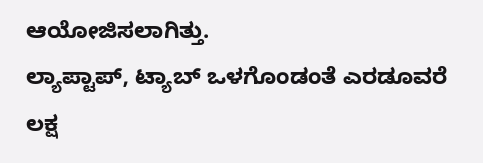ಆಯೋಜಿಸಲಾಗಿತ್ತು.
ಲ್ಯಾಪ್ಟಾಪ್, ಟ್ಯಾಬ್ ಒಳಗೊಂಡಂತೆ ಎರಡೂವರೆ ಲಕ್ಷ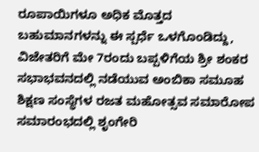ರೂಪಾಯಿಗಳೂ ಅಧಿಕ ಮೊತ್ತದ ಬಹುಮಾನಗಳನ್ನು ಈ ಸ್ಪರ್ಧೆ ಒಳಗೊಂಡಿದ್ದು, ವಿಜೇತರಿಗೆ ಮೇ 7ರಂದು ಬಪ್ಪಳಿಗೆಯ ಶ್ರೀ ಶಂಕರ ಸಭಾಭವನದಲ್ಲಿ ನಡೆಯುವ ಅಂಬಿಕಾ ಸಮೂಹ ಶಿಕ್ಷಣ ಸಂಸ್ಥೆಗಳ ರಜತ ಮಹೋತ್ಸವ ಸಮಾರೋಪ ಸಮಾರಂಭದಲ್ಲಿ ಶೃಂಗೇರಿ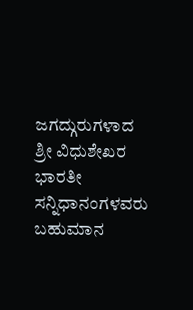ಜಗದ್ಗುರುಗಳಾದ ಶ್ರೀ ವಿಧುಶೇಖರ ಭಾರತೀ ಸನ್ನಿಧಾನಂಗಳವರು ಬಹುಮಾನ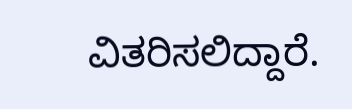ವಿತರಿಸಲಿದ್ದಾರೆ.